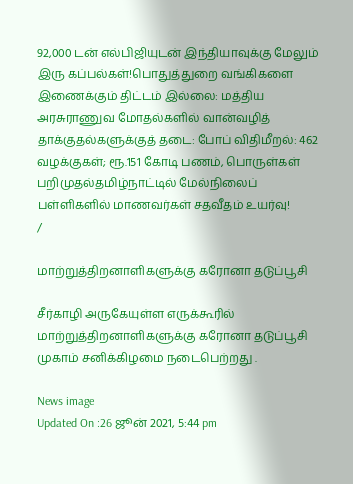92,000 டன் எல்பிஜியுடன் இந்தியாவுக்கு மேலும் இரு கப்பல்கள்!பொதுத்துறை வங்கிகளை இணைக்கும் திட்டம் இல்லை: மத்திய அரசுராணுவ மோதல்களில் வான்வழித் தாக்குதல்களுக்குத் தடை: போப் விதிமீறல்: 462 வழக்குகள்; ரூ.151 கோடி பணம், பொருள்கள் பறிமுதல்தமிழ்நாட்டில் மேல்நிலைப் பள்ளிகளில் மாணவர்கள் சதவீதம் உயர்வு!
/

மாற்றுத்திறனாளிகளுக்கு கரோனா தடுப்பூசி

சீர்காழி அருகேயுள்ள எருக்கூரில் மாற்றுத்திறனாளிகளுக்கு கரோனா தடுப்பூசி முகாம் சனிக்கிழமை நடைபெற்றது .

News image
Updated On :26 ஜூன் 2021, 5:44 pm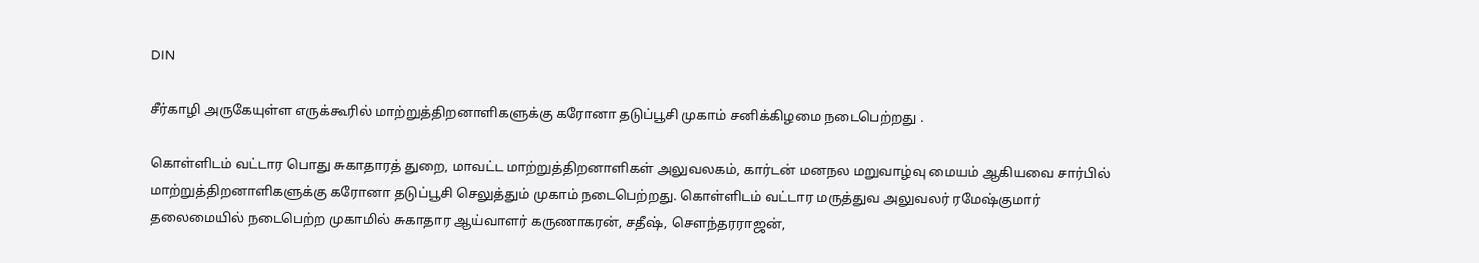DIN

சீர்காழி அருகேயுள்ள எருக்கூரில் மாற்றுத்திறனாளிகளுக்கு கரோனா தடுப்பூசி முகாம் சனிக்கிழமை நடைபெற்றது .

கொள்ளிடம் வட்டார பொது சுகாதாரத் துறை, மாவட்ட மாற்றுத்திறனாளிகள் அலுவலகம், கார்டன் மனநல மறுவாழ்வு மையம் ஆகியவை சார்பில் மாற்றுத்திறனாளிகளுக்கு கரோனா தடுப்பூசி செலுத்தும் முகாம் நடைபெற்றது. கொள்ளிடம் வட்டார மருத்துவ அலுவலர் ரமேஷ்குமார் தலைமையில் நடைபெற்ற முகாமில் சுகாதார ஆய்வாளர் கருணாகரன், சதீஷ், சௌந்தரராஜன்,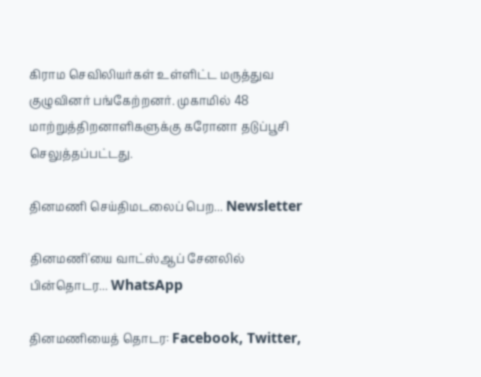கிராம செவிலியர்கள் உள்ளிட்ட மருத்துவ குழுவினர் பங்கேற்றனர். முகாமில் 48 மாற்றுத்திறனாளிகளுக்கு கரோனா தடுப்பூசி செலுத்தப்பட்டது.

தினமணி செய்திமடலைப் பெற... Newsletter

தினமணி'யை வாட்ஸ்ஆப் சேனலில் பின்தொடர... WhatsApp

தினமணியைத் தொடர: Facebook, Twitter,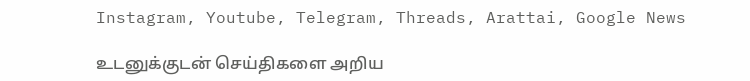Instagram, Youtube, Telegram, Threads, Arattai, Google News

உடனுக்குடன் செய்திகளை அறிய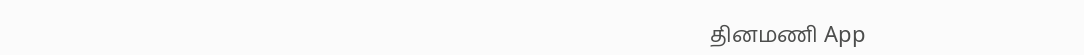தினமணி App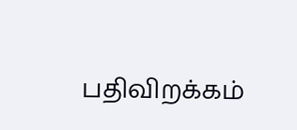பதிவிறக்கம்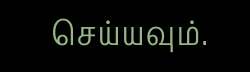செய்யவும்.